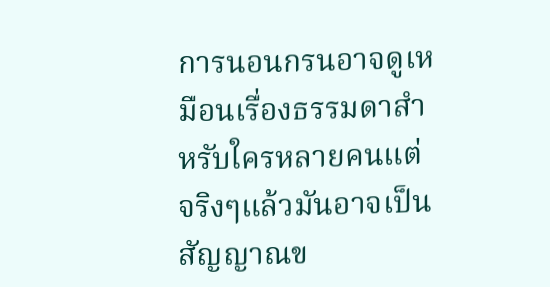การนอนกรนอาจดูเหมือนเรื่องธรรมดาสำหรับใครหลายคนแต่จริงๆแล้วมันอาจเป็นสัญญาณข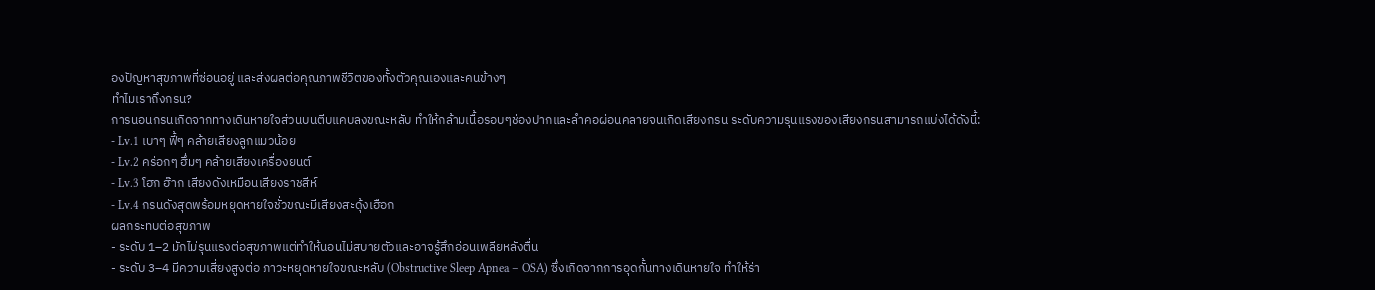องปัญหาสุขภาพที่ซ่อนอยู่ และส่งผลต่อคุณภาพชีวิตของทั้งตัวคุณเองและคนข้างๆ
ทำไมเราถึงกรน?
การนอนกรนเกิดจากทางเดินหายใจส่วนบนตีบแคบลงขณะหลับ ทำให้กล้ามเนื้อรอบๆช่องปากและลำคอผ่อนคลายจนเกิดเสียงกรน ระดับความรุนแรงของเสียงกรนสามารถแบ่งได้ดังนี้:
- Lv.1 เบาๆ ฟี้ๆ คล้ายเสียงลูกแมวน้อย
- Lv.2 คร่อกๆ ฮึ่มๆ คล้ายเสียงเครื่องยนต์
- Lv.3 โฮก ฮ๊าก เสียงดังเหมือนเสียงราชสีห์
- Lv.4 กรนดังสุดพร้อมหยุดหายใจชั่วขณะมีเสียงสะดุ้งเฮือก
ผลกระทบต่อสุขภาพ
- ระดับ 1–2 มักไม่รุนแรงต่อสุขภาพแต่ทำให้นอนไม่สบายตัวและอาจรู้สึกอ่อนเพลียหลังตื่น
- ระดับ 3–4 มีความเสี่ยงสูงต่อ ภาวะหยุดหายใจขณะหลับ (Obstructive Sleep Apnea – OSA) ซึ่งเกิดจากการอุดกั้นทางเดินหายใจ ทำให้ร่า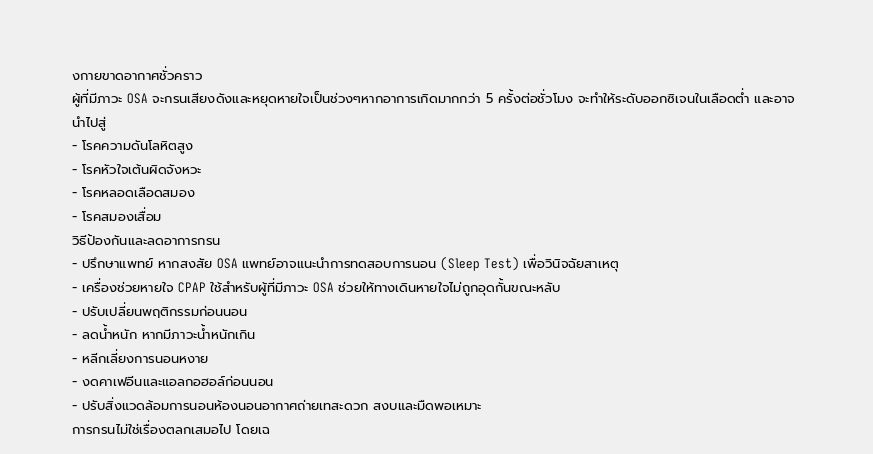งกายขาดอากาศชั่วคราว
ผู้ที่มีภาวะ OSA จะกรนเสียงดังและหยุดหายใจเป็นช่วงๆหากอาการเกิดมากกว่า 5 ครั้งต่อชั่วโมง จะทำให้ระดับออกซิเจนในเลือดต่ำ และอาจนำไปสู่
- โรคความดันโลหิตสูง
- โรคหัวใจเต้นผิดจังหวะ
- โรคหลอดเลือดสมอง
- โรคสมองเสื่อม
วิธีป้องกันและลดอาการกรน
- ปรึกษาแพทย์ หากสงสัย OSA แพทย์อาจแนะนำการทดสอบการนอน (Sleep Test) เพื่อวินิจฉัยสาเหตุ
- เครื่องช่วยหายใจ CPAP ใช้สำหรับผู้ที่มีภาวะ OSA ช่วยให้ทางเดินหายใจไม่ถูกอุดกั้นขณะหลับ
- ปรับเปลี่ยนพฤติกรรมก่อนนอน
- ลดน้ำหนัก หากมีภาวะน้ำหนักเกิน
- หลีกเลี่ยงการนอนหงาย
- งดคาเฟอีนและแอลกอฮอล์ก่อนนอน
- ปรับสิ่งแวดล้อมการนอนห้องนอนอากาศถ่ายเทสะดวก สงบและมืดพอเหมาะ
การกรนไม่ใช่เรื่องตลกเสมอไป โดยเฉ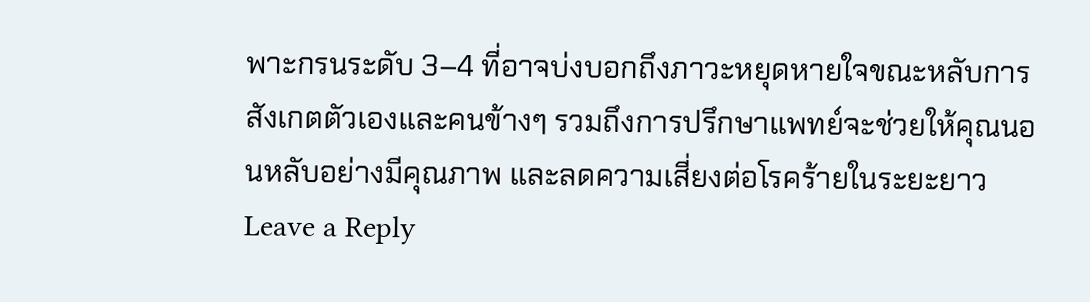พาะกรนระดับ 3–4 ที่อาจบ่งบอกถึงภาวะหยุดหายใจขณะหลับการสังเกตตัวเองและคนข้างๆ รวมถึงการปรึกษาแพทย์จะช่วยให้คุณนอนหลับอย่างมีคุณภาพ และลดความเสี่ยงต่อโรคร้ายในระยะยาว
Leave a Reply